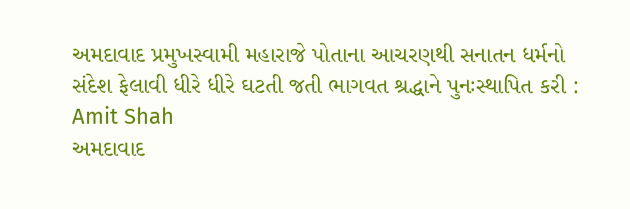અમદાવાદ પ્રમુખસ્વામી મહારાજે પોતાના આચરણથી સનાતન ધર્મનો સંદેશ ફેલાવી ધીરે ધીરે ઘટતી જતી ભાગવત શ્રદ્ધાને પુનઃસ્થાપિત કરી : Amit Shah
અમદાવાદ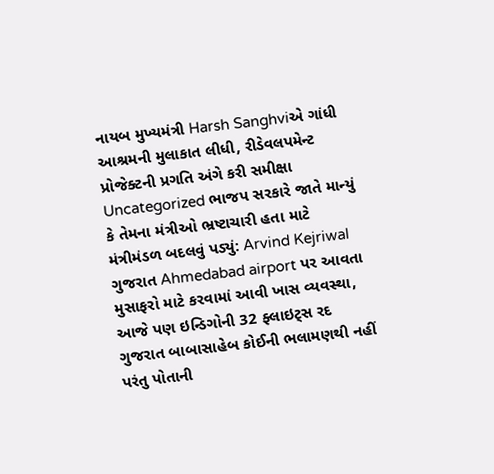નાયબ મુખ્યમંત્રી Harsh Sanghviએ ગાંધી આશ્રમની મુલાકાત લીધી, રીડેવલપમેન્ટ પ્રોજેક્ટની પ્રગતિ અંગે કરી સમીક્ષા
Uncategorized ભાજપ સરકારે જાતે માન્યું કે તેમના મંત્રીઓ ભ્રષ્ટાચારી હતા માટે મંત્રીમંડળ બદલવું પડ્યું: Arvind Kejriwal
ગુજરાત Ahmedabad airport પર આવતા મુસાફરો માટે કરવામાં આવી ખાસ વ્યવસ્થા, આજે પણ ઇન્ડિગોની 32 ફ્લાઇટ્સ રદ
ગુજરાત બાબાસાહેબ કોઈની ભલામણથી નહીં પરંતુ પોતાની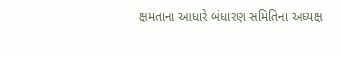ક્ષમતાના આધારે બંધારણ સમિતિના અધ્યક્ષ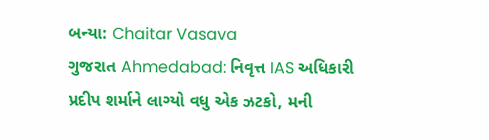બન્યા: Chaitar Vasava
ગુજરાત Ahmedabad: નિવૃત્ત IAS અધિકારી પ્રદીપ શર્માને લાગ્યો વધુ એક ઝટકો, મની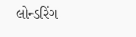લોન્ડરિંગ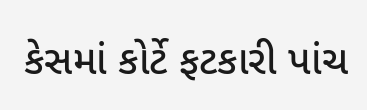કેસમાં કોર્ટે ફટકારી પાંચ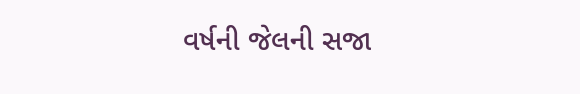વર્ષની જેલની સજા